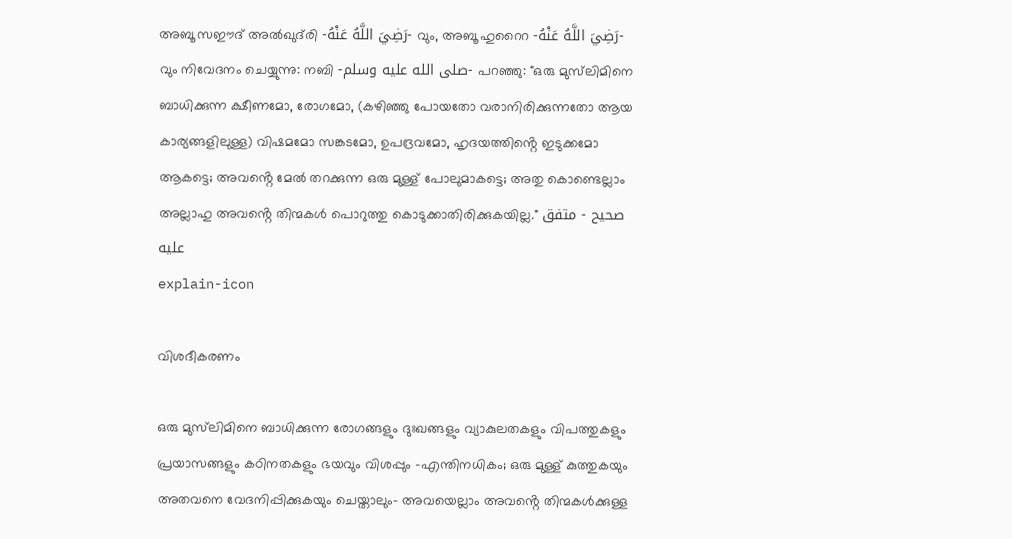അബൂ സഈദ് അൽഖുദ്‌രി -رَضِيَ اللَّهُ عَنْهُ- വും, അബൂ ഹുറൈറ -رَضِيَ اللَّهُ عَنْهُ- വും നിവേദനം ചെയ്യുന്നു: നബി -صلى الله عليه وسلم- പറഞ്ഞു: "ഒരു മുസ്‌ലിമിനെ ബാധിക്കുന്ന ക്ഷീണമോ, രോഗമോ, (കഴിഞ്ഞു പോയതോ വരാനിരിക്കുന്നതോ ആയ കാര്യങ്ങളിലുള്ള) വിഷമമോ സങ്കടമോ, ഉപദ്രവമോ, ഹൃദയത്തിൻ്റെ ഇടുക്കമോ ആകട്ടെ; അവൻ്റെ മേൽ തറക്കുന്ന ഒരു മുള്ള് പോലുമാകട്ടെ; അതു കൊണ്ടെല്ലാം അല്ലാഹു അവൻ്റെ തിന്മകൾ പൊറുത്തു കൊടുക്കാതിരിക്കുകയില്ല." صحيح - متفق عليه
explain-icon

വിശദീകരണം

ഒരു മുസ്‌ലിമിനെ ബാധിക്കുന്ന രോഗങ്ങളും ദുഃഖങ്ങളും വ്യാകുലതകളും വിപത്തുകളും പ്രയാസങ്ങളും കഠിനതകളും ഭയവും വിശപ്പും -എന്തിനധികം; ഒരു മുള്ള് കുത്തുകയും അതവനെ വേദനിപ്പിക്കുകയും ചെയ്താലും- അവയെല്ലാം അവൻ്റെ തിന്മകൾക്കുള്ള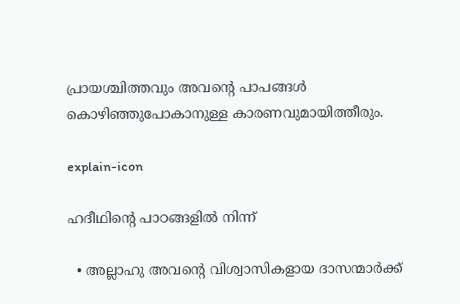പ്രായശ്ചിത്തവും അവൻ്റെ പാപങ്ങൾ കൊഴിഞ്ഞുപോകാനുള്ള കാരണവുമായിത്തീരും.

explain-icon

ഹദീഥിൻ്റെ പാഠങ്ങളിൽ നിന്ന്

  • അല്ലാഹു അവൻ്റെ വിശ്വാസികളായ ദാസന്മാർക്ക്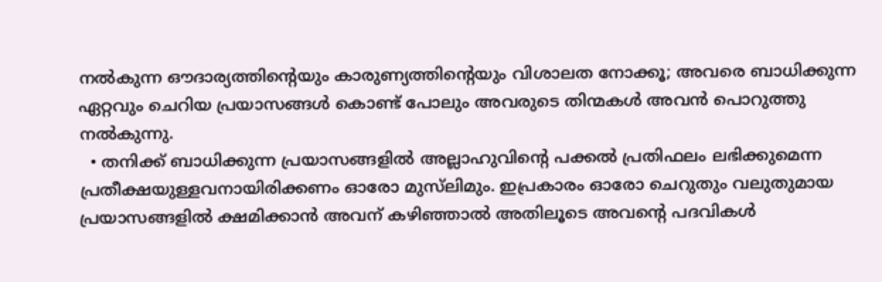നൽകുന്ന ഔദാര്യത്തിൻ്റെയും കാരുണ്യത്തിൻ്റെയും വിശാലത നോക്കൂ; അവരെ ബാധിക്കുന്ന ഏറ്റവും ചെറിയ പ്രയാസങ്ങൾ കൊണ്ട് പോലും അവരുടെ തിന്മകൾ അവൻ പൊറുത്തു നൽകുന്നു.
  • തനിക്ക് ബാധിക്കുന്ന പ്രയാസങ്ങളിൽ അല്ലാഹുവിൻ്റെ പക്കൽ പ്രതിഫലം ലഭിക്കുമെന്ന പ്രതീക്ഷയുള്ളവനായിരിക്കണം ഓരോ മുസ്‌ലിമും. ഇപ്രകാരം ഓരോ ചെറുതും വലുതുമായ പ്രയാസങ്ങളിൽ ക്ഷമിക്കാൻ അവന് കഴിഞ്ഞാൽ അതിലൂടെ അവൻ്റെ പദവികൾ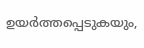ഉയർത്തപ്പെടുകയും,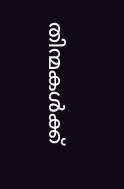തിന്മകൾക്ക്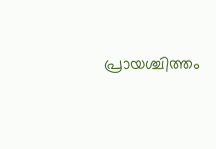പ്രായശ്ചിത്തം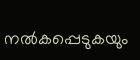നൽകപ്പെടുകയും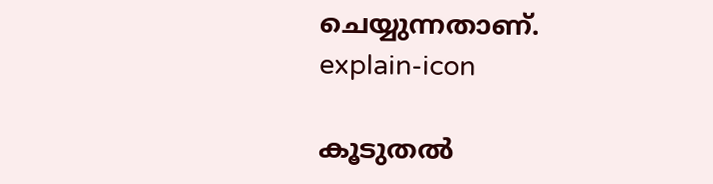ചെയ്യുന്നതാണ്.
explain-icon

കൂടുതൽ